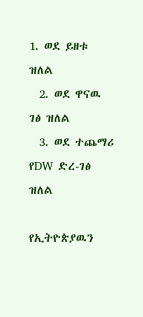1. ወደ ይዘቱ ዝለል
  2. ወደ ዋናዉ ገፅ ዝለል
  3. ወደ ተጨማሪ የDW ድረ-ገፅ ዝለል

የኢትዮጵያዉን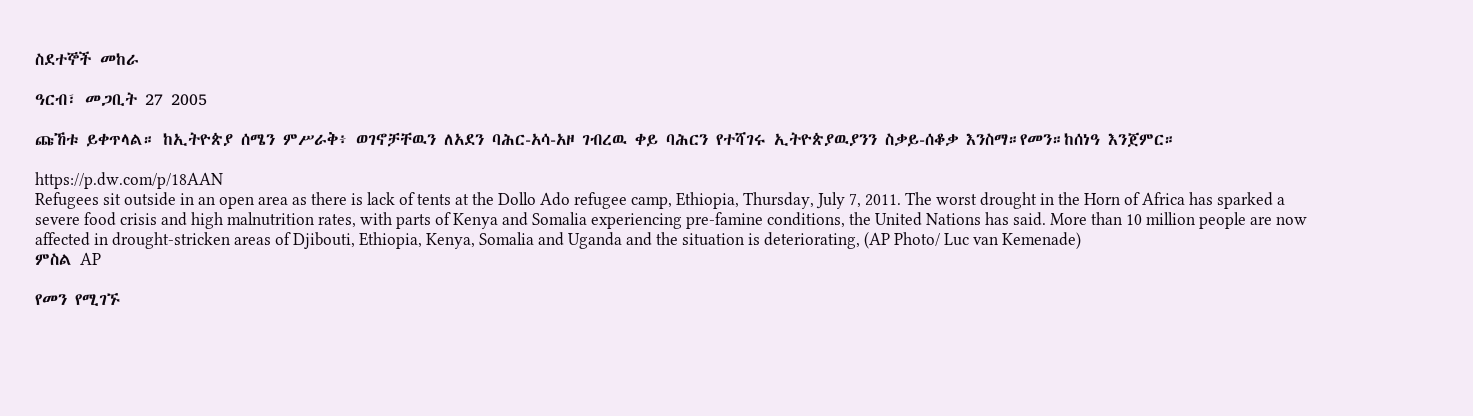ስደተኞች መከራ

ዓርብ፣ መጋቢት 27 2005

ጩኸቱ ይቀጥላል። ከኢትዮጵያ ሰሜን ምሥራቅ፥ ወገኖቻቸዉን ለአደን ባሕር-አሳ-አዞ ገብረዉ ቀይ ባሕርን የተሻገሩ ኢትዮጵያዉያንን ስቃይ-ሰቆቃ እንስማ።የመን።ከሰነዓ እንጀምር።

https://p.dw.com/p/18AAN
Refugees sit outside in an open area as there is lack of tents at the Dollo Ado refugee camp, Ethiopia, Thursday, July 7, 2011. The worst drought in the Horn of Africa has sparked a severe food crisis and high malnutrition rates, with parts of Kenya and Somalia experiencing pre-famine conditions, the United Nations has said. More than 10 million people are now affected in drought-stricken areas of Djibouti, Ethiopia, Kenya, Somalia and Uganda and the situation is deteriorating, (AP Photo/ Luc van Kemenade)
ምስል AP

የመን የሚገኙ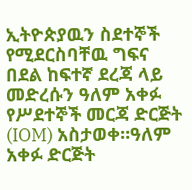ኢትዮጵያዉን ስደተኞች የሚደርስባቸዉ ግፍና በደል ከፍተኛ ደረጃ ላይ መድረሱን ዓለም አቀፉ የሥደተኞች መርጃ ድርጅት (IOM) አስታወቀ።ዓለም አቀፉ ድርጅት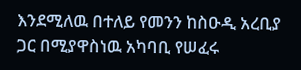እንደሚለዉ በተለይ የመንን ከስዑዲ አረቢያ ጋር በሚያዋስነዉ አካባቢ የሠፈሩ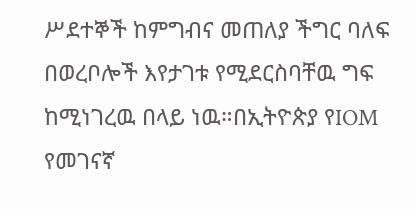ሥደተኞች ከምግብና መጠለያ ችግር ባለፍ በወረቦሎች እየታገቱ የሚደርስባቸዉ ግፍ ከሚነገረዉ በላይ ነዉ።በኢትዮጵያ የIOM የመገናኛ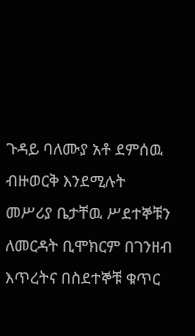ጉዳይ ባለሙያ አቶ ደምሰዉ ብዙወርቅ እንደሚሉት መሥሪያ ቤታቸዉ ሥደተኞቹን ለመርዳት ቢሞክርም በገንዘብ እጥረትና በስደተኞቹ ቁጥር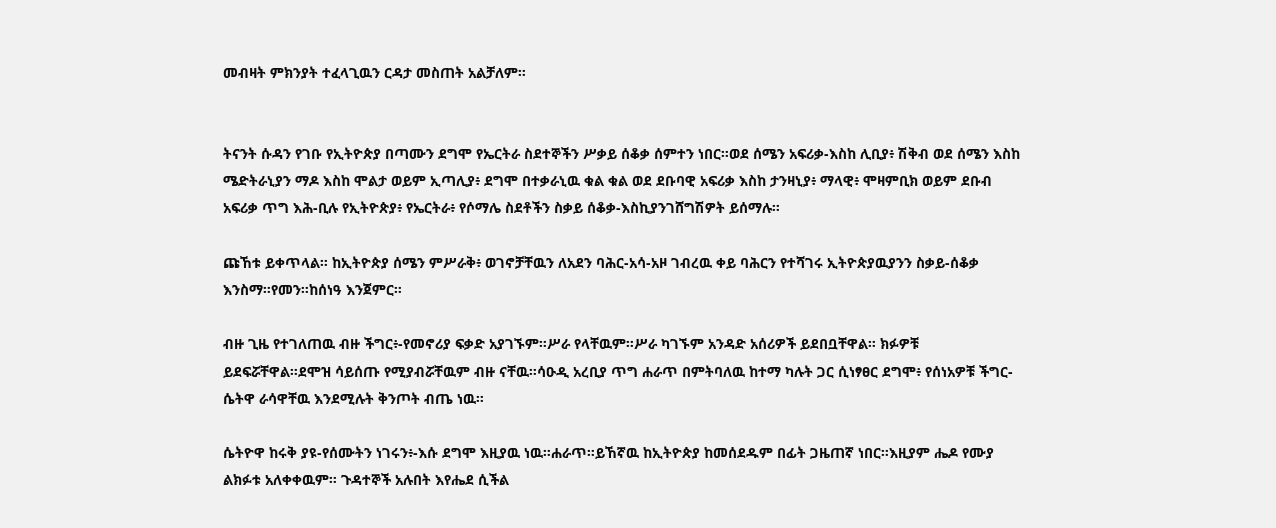መብዛት ምክንያት ተፈላጊዉን ርዳታ መስጠት አልቻለም።


ትናንት ሱዳን የገቡ የኢትዮጵያ በጣሙን ደግሞ የኤርትራ ስደተኞችን ሥቃይ ሰቆቃ ሰምተን ነበር።ወደ ሰሜን አፍሪቃ-እስከ ሊቢያ፥ ሽቅብ ወደ ሰሜን እስከ ሜድትራኒያን ማዶ እስከ ሞልታ ወይም ኢጣሊያ፥ ደግሞ በተቃራኒዉ ቁል ቁል ወደ ደቡባዊ አፍሪቃ እስከ ታንዛኒያ፥ ማላዊ፥ ሞዛምቢክ ወይም ደቡብ አፍሪቃ ጥግ እሕ-ቢሉ የኢትዮጵያ፥ የኤርትራ፥ የሶማሌ ስደቶችን ስቃይ ሰቆቃ-እስኪያንገሸግሽዎት ይሰማሉ።

ጩኸቱ ይቀጥላል። ከኢትዮጵያ ሰሜን ምሥራቅ፥ ወገኖቻቸዉን ለአደን ባሕር-አሳ-አዞ ገብረዉ ቀይ ባሕርን የተሻገሩ ኢትዮጵያዉያንን ስቃይ-ሰቆቃ እንስማ።የመን።ከሰነዓ እንጀምር።

ብዙ ጊዜ የተገለጠዉ ብዙ ችግር፥-የመኖሪያ ፍቃድ አያገኙም።ሥራ የላቸዉም።ሥራ ካገኙም አንዳድ አሰሪዎች ይደበቧቸዋል። ክፉዎቹ ይደፍሯቸዋል።ደሞዝ ሳይሰጡ የሚያብሯቸዉም ብዙ ናቸዉ።ሳዑዲ አረቢያ ጥግ ሐራጥ በምትባለዉ ከተማ ካሉት ጋር ሲነፃፀር ደግሞ፥ የሰነአዎቹ ችግር-ሴትዋ ራሳዋቸዉ እንደሚሉት ቅንጦት ብጤ ነዉ።

ሴትዮዋ ከሩቅ ያዩ-የሰሙትን ነገሩን፥-እሱ ደግሞ እዚያዉ ነዉ።ሐራጥ።ይኸኛዉ ከኢትዮጵያ ከመሰደዱም በፊት ጋዜጠኛ ነበር።እዚያም ሔዶ የሙያ ልክፉቱ አለቀቀዉም። ጉዳተኞች አሉበት እየሔደ ሲችል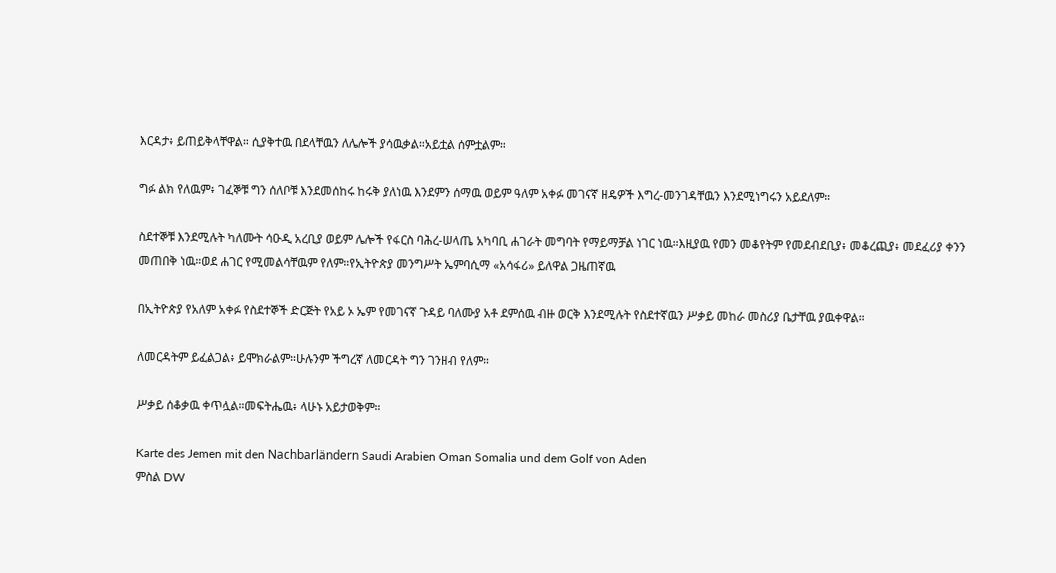እርዳታ፥ ይጠይቅላቸዋል። ሲያቅተዉ በደላቸዉን ለሌሎች ያሳዉቃል።አይቷል ሰምቷልም።

ግፉ ልክ የለዉም፥ ገፈኞቹ ግን ሰለቦቹ እንደመሰከሩ ከሩቅ ያለነዉ እንደምን ሰማዉ ወይም ዓለም አቀፉ መገናኛ ዘዴዎች እግረ-መንገዳቸዉን እንደሚነግሩን አይደለም።

ስደተኞቹ እንደሚሉት ካለሙት ሳዑዲ አረቢያ ወይም ሌሎች የፋርስ ባሕረ-ሠላጤ አካባቢ ሐገራት መግባት የማይማቻል ነገር ነዉ።እዚያዉ የመን መቆየትም የመደብደቢያ፥ መቆረጪያ፥ መደፈሪያ ቀንን መጠበቅ ነዉ።ወደ ሐገር የሚመልሳቸዉም የለም።የኢትዮጵያ መንግሥት ኤምባሲማ «አሳፋሪ» ይለዋል ጋዜጠኛዉ

በኢትዮጵያ የአለም አቀፉ የስደተኞች ድርጅት የአይ ኦ ኤም የመገናኛ ጉዳይ ባለሙያ አቶ ደምሰዉ ብዙ ወርቅ እንደሚሉት የስደተኛዉን ሥቃይ መከራ መስሪያ ቤታቸዉ ያዉቀዋል።

ለመርዳትም ይፈልጋል፥ ይሞክራልም።ሁሉንም ችግረኛ ለመርዳት ግን ገንዘብ የለም።

ሥቃይ ሰቆቃዉ ቀጥሏል።መፍትሔዉ፥ ላሁኑ አይታወቅም።

Karte des Jemen mit den Nachbarländern Saudi Arabien Oman Somalia und dem Golf von Aden
ምስል DW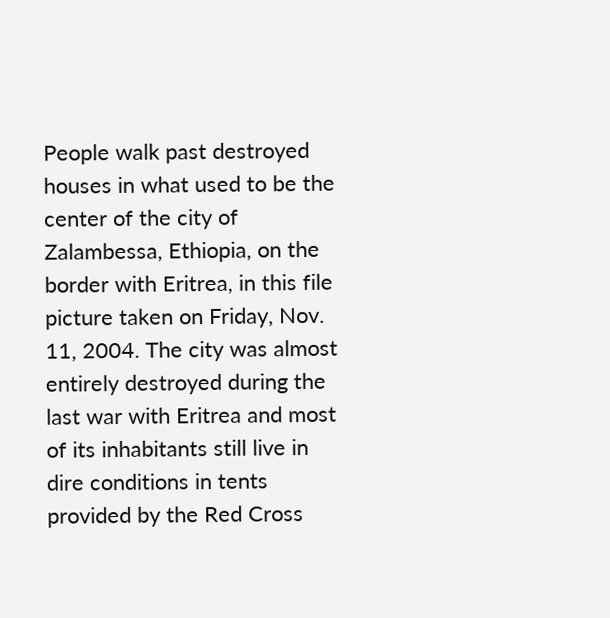People walk past destroyed houses in what used to be the center of the city of Zalambessa, Ethiopia, on the border with Eritrea, in this file picture taken on Friday, Nov. 11, 2004. The city was almost entirely destroyed during the last war with Eritrea and most of its inhabitants still live in dire conditions in tents provided by the Red Cross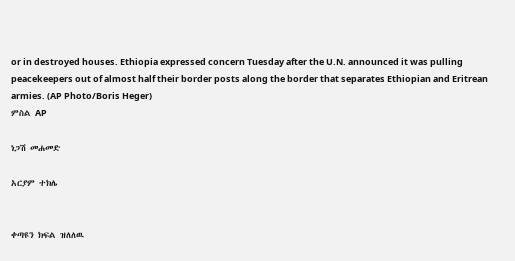or in destroyed houses. Ethiopia expressed concern Tuesday after the U.N. announced it was pulling peacekeepers out of almost half their border posts along the border that separates Ethiopian and Eritrean armies. (AP Photo/Boris Heger)
ምስል AP

ነጋሽ መሐመድ

አርያም ተክሌ


ቀጣዩን ክፍል ዝለለዉ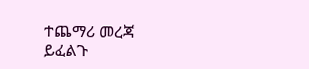ተጨማሪ መረጃ ይፈልጉ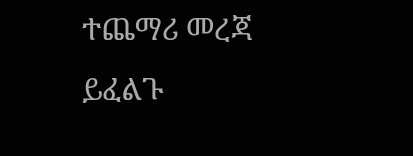ተጨማሪ መረጃ ይፈልጉ